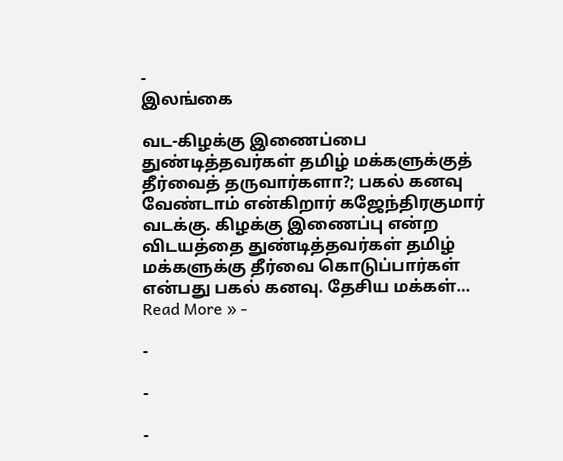-
இலங்கை

வட-கிழக்கு இணைப்பை துண்டித்தவர்கள் தமிழ் மக்களுக்குத் தீர்வைத் தருவார்களா?; பகல் கனவு வேண்டாம் என்கிறார் கஜேந்திரகுமார்
வடக்கு. கிழக்கு இணைப்பு என்ற விடயத்தை துண்டித்தவர்கள் தமிழ் மக்களுக்கு தீர்வை கொடுப்பார்கள் என்பது பகல் கனவு. தேசிய மக்கள்…
Read More » -

-

-

-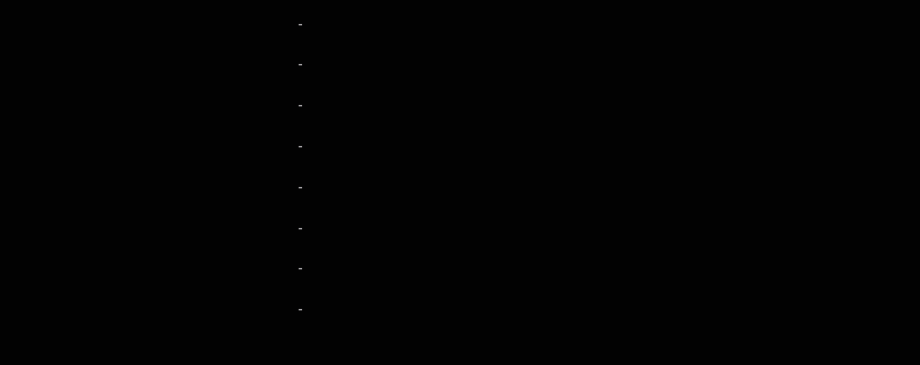-

-

-

-

-

-

-

-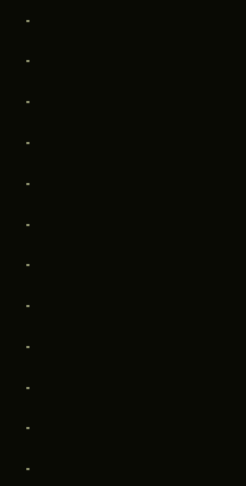-

-

-

-

-

-

-

-

-

-

-

-